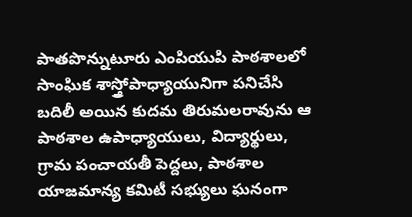పాతపొన్నుటూరు ఎంపియుపి పాఠశాలలో సాంఘిక శాస్త్రోపాధ్యాయునిగా పనిచేసి బదిలీ అయిన కుదమ తిరుమలరావును ఆ పాఠశాల ఉపాధ్యాయులు, విద్యార్థులు, గ్రామ పంచాయతీ పెద్దలు, పాఠశాల యాజమాన్య కమిటీ సభ్యులు ఘనంగా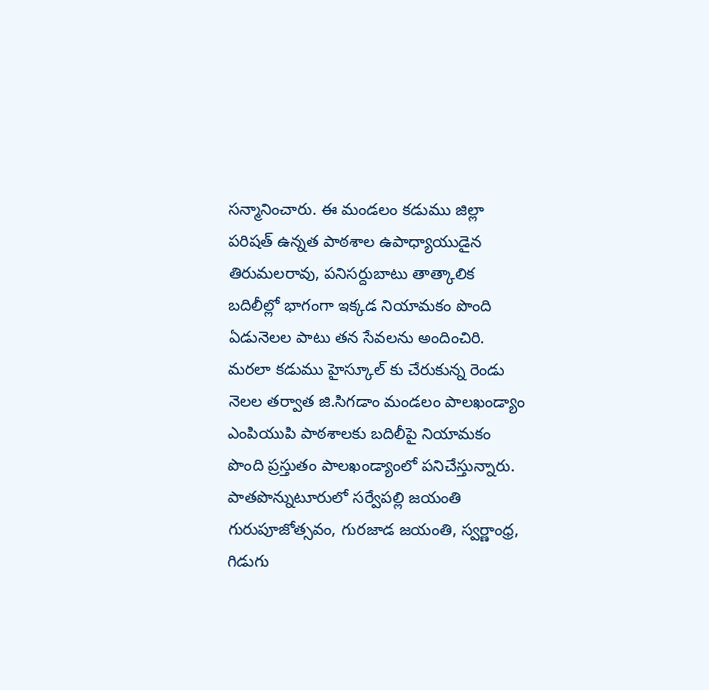సన్మానించారు. ఈ మండలం కడుము జిల్లా పరిషత్ ఉన్నత పాఠశాల ఉపాధ్యాయుడైన తిరుమలరావు, పనిసర్దుబాటు తాత్కాలిక బదిలీల్లో భాగంగా ఇక్కడ నియామకం పొంది ఏడునెలల పాటు తన సేవలను అందించిరి. మరలా కడుము హైస్కూల్ కు చేరుకున్న రెండు నెలల తర్వాత జి.సిగడాం మండలం పాలఖండ్యాం ఎంపియుపి పాఠశాలకు బదిలీపై నియామకం పొంది ప్రస్తుతం పాలఖండ్యాంలో పనిచేస్తున్నారు. పాతపొన్నుటూరులో సర్వేపల్లి జయంతి గురుపూజోత్సవం, గురజాడ జయంతి, స్వర్ణాంధ్ర, గిడుగు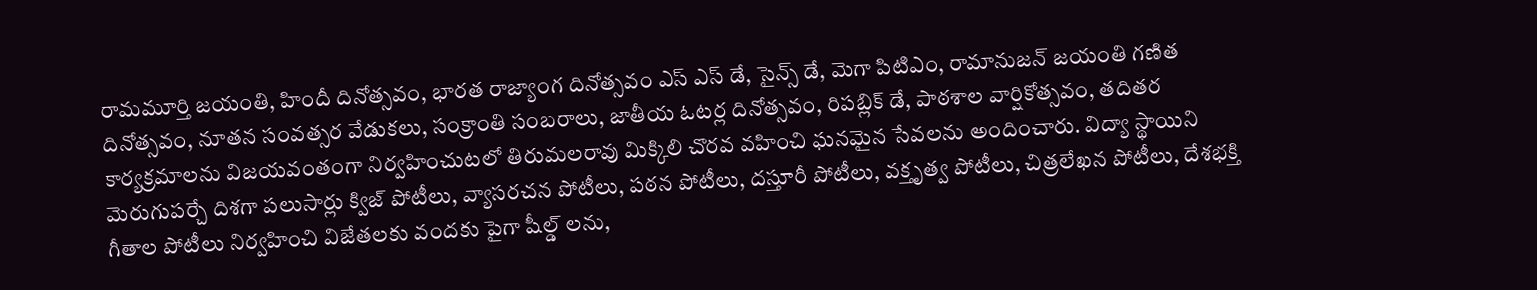రామమూర్తి జయంతి, హిందీ దినోత్సవం, భారత రాజ్యాంగ దినోత్సవం ఎస్ ఎస్ డే, సైన్స్ డే, మెగా పిటిఎం, రామానుజన్ జయంతి గణిత దినోత్సవం, నూతన సంవత్సర వేడుకలు, సంక్రాంతి సంబరాలు, జాతీయ ఓటర్ల దినోత్సవం, రిపబ్లిక్ డే, పాఠశాల వార్షికోత్సవం, తదితర కార్యక్రమాలను విజయవంతంగా నిర్వహించుటలో తిరుమలరావు మిక్కిలి చొరవ వహించి ఘనమైన సేవలను అందించారు. విద్యా స్థాయిని మెరుగుపర్చే దిశగా పలుసార్లు క్విజ్ పోటీలు, వ్యాసరచన పోటీలు, పఠన పోటీలు, దస్తూరీ పోటీలు, వక్తృత్వ పోటీలు, చిత్రలేఖన పోటీలు, దేశభక్తి గీతాల పోటీలు నిర్వహించి విజేతలకు వందకు పైగా షీల్డ్ లను,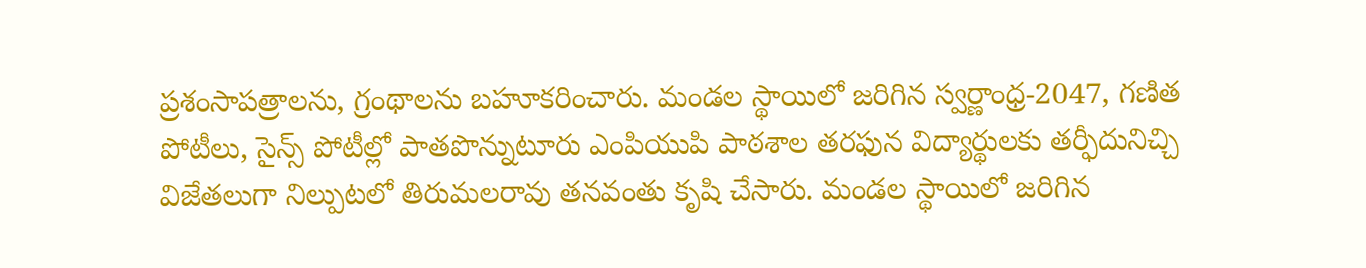ప్రశంసాపత్రాలను, గ్రంథాలను బహూకరించారు. మండల స్థాయిలో జరిగిన స్వర్ణాంధ్ర-2047, గణిత పోటీలు, సైన్స్ పోటీల్లో పాతపొన్నుటూరు ఎంపియుపి పాఠశాల తరఫున విద్యార్థులకు తర్ఫీదునిచ్చి విజేతలుగా నిల్పుటలో తిరుమలరావు తనవంతు కృషి చేసారు. మండల స్థాయిలో జరిగిన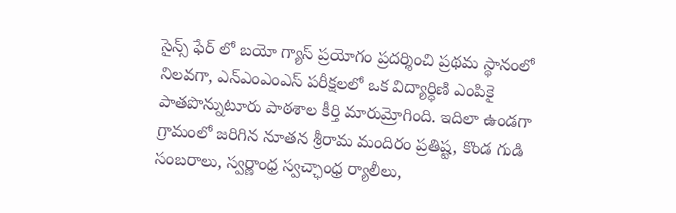సైన్స్ ఫేర్ లో బయో గ్యాస్ ప్రయోగం ప్రదర్శించి ప్రథమ స్థానంలో నిలవగా, ఎన్ఎంఎంఎస్ పరీక్షలలో ఒక విద్యార్ధిణి ఎంపికై పాతపొన్నుటూరు పాఠశాల కీర్తి మారుమ్రోగింది. ఇదిలా ఉండగా గ్రామంలో జరిగిన నూతన శ్రీరామ మందిరం ప్రతిష్ట, కొండ గుడి సంబరాలు, స్వర్ణాంధ్ర స్వచ్ఛాంధ్ర ర్యాలీలు,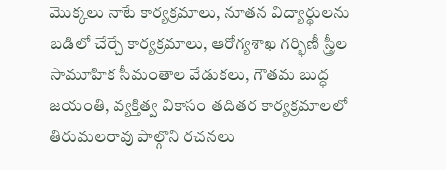మొక్కలు నాటే కార్యక్రమాలు, నూతన విద్యార్థులను బడిలో చేర్చే కార్యక్రమాలు, ఆరోగ్యశాఖ గర్భిణీ స్త్రీల సామూహిక సీమంతాల వేడుకలు, గౌతమ బుద్ధ జయంతి, వ్యక్తిత్వ వికాసం తదితర కార్యక్రమాలలో తిరుమలరావు పాల్గొని రచనలు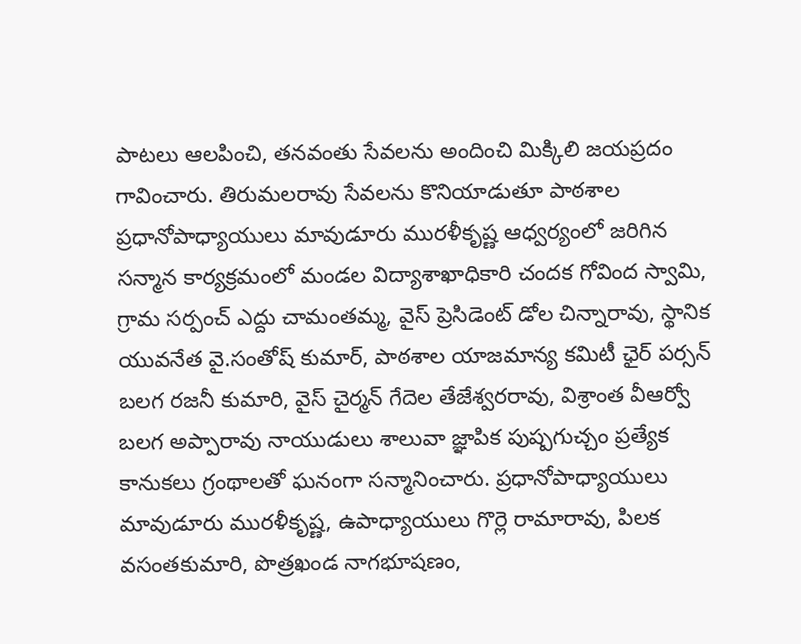పాటలు ఆలపించి, తనవంతు సేవలను అందించి మిక్కిలి జయప్రదం గావించారు. తిరుమలరావు సేవలను కొనియాడుతూ పాఠశాల ప్రధానోపాధ్యాయులు మావుడూరు మురళీకృష్ణ ఆధ్వర్యంలో జరిగిన సన్మాన కార్యక్రమంలో మండల విద్యాశాఖాధికారి చందక గోవింద స్వామి, గ్రామ సర్పంచ్ ఎద్దు చామంతమ్మ, వైస్ ప్రెసిడెంట్ డోల చిన్నారావు, స్థానిక యువనేత వై.సంతోష్ కుమార్, పాఠశాల యాజమాన్య కమిటీ ఛైర్ పర్సన్ బలగ రజనీ కుమారి, వైస్ చైర్మన్ గేదెల తేజేశ్వరరావు, విశ్రాంత వీఆర్వో బలగ అప్పారావు నాయుడులు శాలువా జ్ఞాపిక పుష్పగుచ్చం ప్రత్యేక కానుకలు గ్రంథాలతో ఘనంగా సన్మానించారు. ప్రధానోపాధ్యాయులు మావుడూరు మురళీకృష్ణ, ఉపాధ్యాయులు గొర్లె రామారావు, పిలక వసంతకుమారి, పొత్రఖండ నాగభూషణం,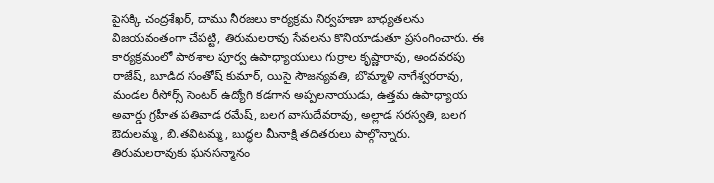పైసక్కి చంద్రశేఖర్, దాము నీరజలు కార్యక్రమ నిర్వహణా బాధ్యతలను విజయవంతంగా చేపట్టి, తిరుమలరావు సేవలను కొనియాడుతూ ప్రసంగించారు. ఈ కార్యక్రమంలో పాఠశాల పూర్వ ఉపాధ్యాయులు గుర్రాల కృష్ణారావు, అందవరపు రాజేష్, బూడిద సంతోష్ కుమార్, యిసై సౌజన్యవతి, బొమ్మాళి నాగేశ్వరరావు, మండల రీసోర్స్ సెంటర్ ఉద్యోగి కడగాన అప్పలనాయుడు, ఉత్తమ ఉపాధ్యాయ అవార్డు గ్రహీత పతివాడ రమేష్, బలగ వాసుదేవరావు, అల్లాడ సరస్వతి, బలగ ఔదులమ్మ, బి.తవిటమ్మ, బుద్ధల మీనాక్షి తదితరులు పాల్గొన్నారు.
తిరుమలరావుకు ఘనసన్మానం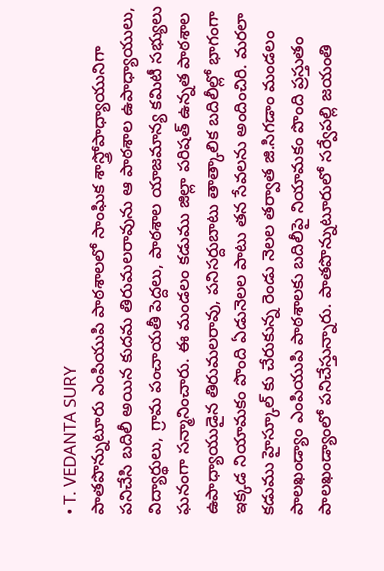• T. VEDANTA SURY
పాతపొన్నుటూరు ఎంపియుపి పాఠశాలలో సాంఘిక శాస్త్రోపాధ్యాయునిగా పనిచేసి బదిలీ అయిన కుదమ తిరుమలరావును ఆ పాఠశాల ఉపాధ్యాయులు, విద్యార్థులు, గ్రామ పంచాయతీ పెద్దలు, పాఠశాల యాజమాన్య కమిటీ సభ్యులు ఘనంగా సన్మానించారు. ఈ మండలం కడుము జిల్లా పరిషత్ ఉన్నత పాఠశాల ఉపాధ్యాయుడైన తిరుమలరావు, పనిసర్దుబాటు తాత్కాలిక బదిలీల్లో భాగంగా ఇక్కడ నియామకం పొంది ఏడునెలల పాటు తన సేవలను అందించిరి. మరలా కడుము హైస్కూల్ కు చేరుకున్న రెండు నెలల తర్వాత జి.సిగడాం మండలం పాలఖండ్యాం ఎంపియుపి పాఠశాలకు బదిలీపై నియామకం పొంది ప్రస్తుతం పాలఖండ్యాంలో పనిచేస్తున్నారు. పాతపొన్నుటూరులో సర్వేపల్లి జయంతి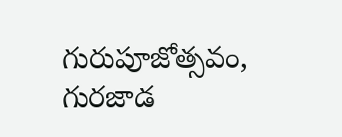గురుపూజోత్సవం, గురజాడ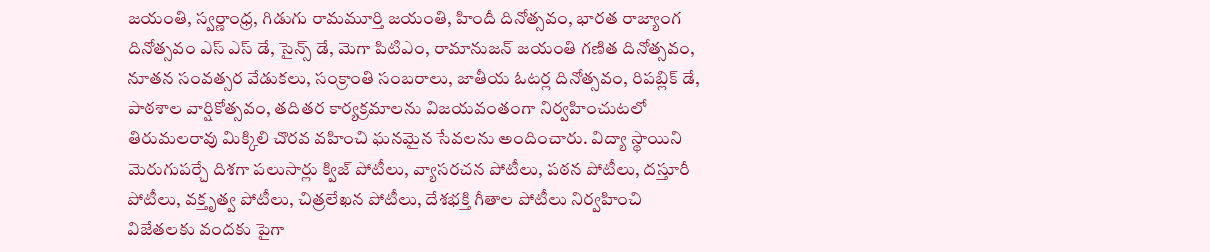జయంతి, స్వర్ణాంధ్ర, గిడుగు రామమూర్తి జయంతి, హిందీ దినోత్సవం, భారత రాజ్యాంగ దినోత్సవం ఎస్ ఎస్ డే, సైన్స్ డే, మెగా పిటిఎం, రామానుజన్ జయంతి గణిత దినోత్సవం, నూతన సంవత్సర వేడుకలు, సంక్రాంతి సంబరాలు, జాతీయ ఓటర్ల దినోత్సవం, రిపబ్లిక్ డే, పాఠశాల వార్షికోత్సవం, తదితర కార్యక్రమాలను విజయవంతంగా నిర్వహించుటలో తిరుమలరావు మిక్కిలి చొరవ వహించి ఘనమైన సేవలను అందించారు. విద్యా స్థాయిని మెరుగుపర్చే దిశగా పలుసార్లు క్విజ్ పోటీలు, వ్యాసరచన పోటీలు, పఠన పోటీలు, దస్తూరీ పోటీలు, వక్తృత్వ పోటీలు, చిత్రలేఖన పోటీలు, దేశభక్తి గీతాల పోటీలు నిర్వహించి విజేతలకు వందకు పైగా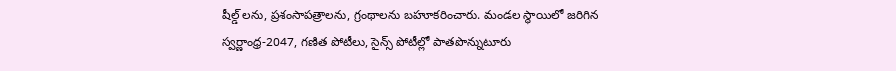షీల్డ్ లను, ప్రశంసాపత్రాలను, గ్రంథాలను బహూకరించారు. మండల స్థాయిలో జరిగిన స్వర్ణాంధ్ర-2047, గణిత పోటీలు, సైన్స్ పోటీల్లో పాతపొన్నుటూరు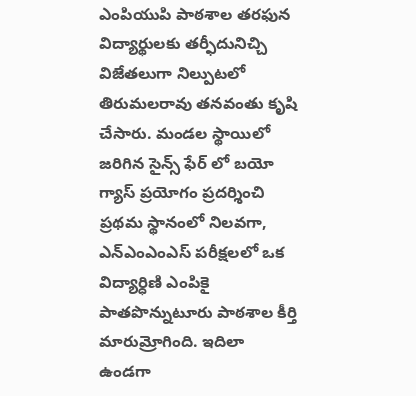ఎంపియుపి పాఠశాల తరఫున విద్యార్థులకు తర్ఫీదునిచ్చి విజేతలుగా నిల్పుటలో తిరుమలరావు తనవంతు కృషి చేసారు. మండల స్థాయిలో జరిగిన సైన్స్ ఫేర్ లో బయో గ్యాస్ ప్రయోగం ప్రదర్శించి ప్రథమ స్థానంలో నిలవగా, ఎన్ఎంఎంఎస్ పరీక్షలలో ఒక విద్యార్ధిణి ఎంపికై పాతపొన్నుటూరు పాఠశాల కీర్తి మారుమ్రోగింది. ఇదిలా ఉండగా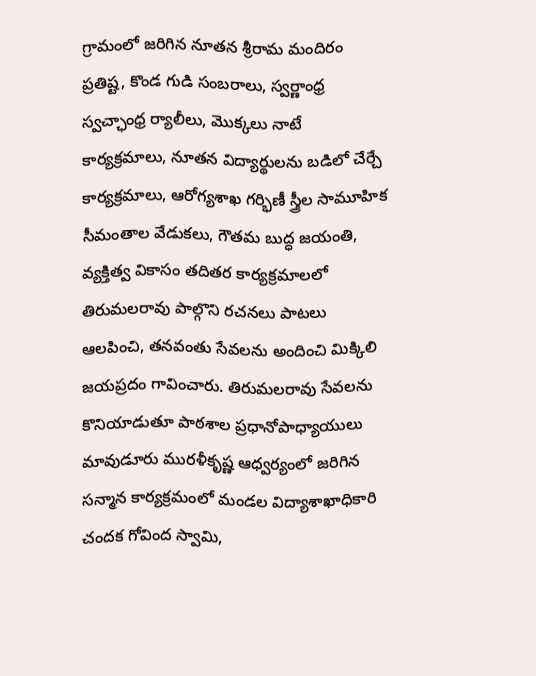గ్రామంలో జరిగిన నూతన శ్రీరామ మందిరం ప్రతిష్ట, కొండ గుడి సంబరాలు, స్వర్ణాంధ్ర స్వచ్ఛాంధ్ర ర్యాలీలు, మొక్కలు నాటే కార్యక్రమాలు, నూతన విద్యార్థులను బడిలో చేర్చే కార్యక్రమాలు, ఆరోగ్యశాఖ గర్భిణీ స్త్రీల సామూహిక సీమంతాల వేడుకలు, గౌతమ బుద్ధ జయంతి, వ్యక్తిత్వ వికాసం తదితర కార్యక్రమాలలో తిరుమలరావు పాల్గొని రచనలు పాటలు ఆలపించి, తనవంతు సేవలను అందించి మిక్కిలి జయప్రదం గావించారు. తిరుమలరావు సేవలను కొనియాడుతూ పాఠశాల ప్రధానోపాధ్యాయులు మావుడూరు మురళీకృష్ణ ఆధ్వర్యంలో జరిగిన సన్మాన కార్యక్రమంలో మండల విద్యాశాఖాధికారి చందక గోవింద స్వామి,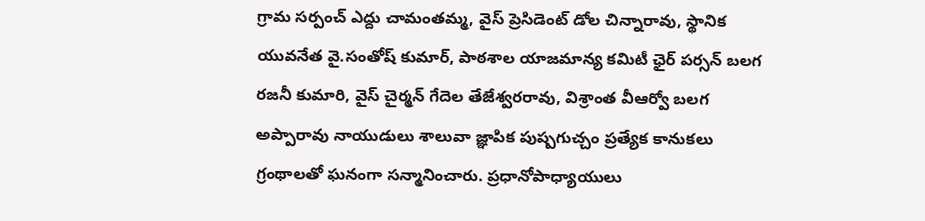గ్రామ సర్పంచ్ ఎద్దు చామంతమ్మ, వైస్ ప్రెసిడెంట్ డోల చిన్నారావు, స్థానిక యువనేత వై.సంతోష్ కుమార్, పాఠశాల యాజమాన్య కమిటీ ఛైర్ పర్సన్ బలగ రజనీ కుమారి, వైస్ చైర్మన్ గేదెల తేజేశ్వరరావు, విశ్రాంత వీఆర్వో బలగ అప్పారావు నాయుడులు శాలువా జ్ఞాపిక పుష్పగుచ్చం ప్రత్యేక కానుకలు గ్రంథాలతో ఘనంగా సన్మానించారు. ప్రధానోపాధ్యాయులు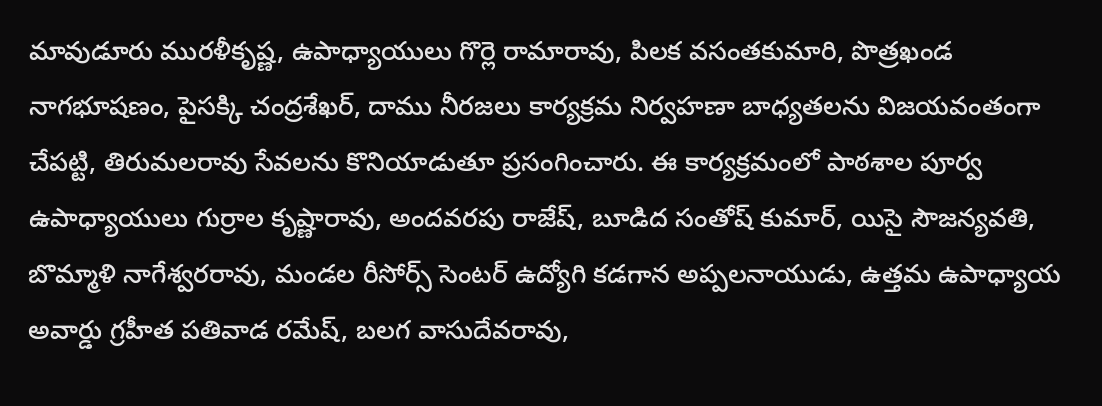మావుడూరు మురళీకృష్ణ, ఉపాధ్యాయులు గొర్లె రామారావు, పిలక వసంతకుమారి, పొత్రఖండ నాగభూషణం, పైసక్కి చంద్రశేఖర్, దాము నీరజలు కార్యక్రమ నిర్వహణా బాధ్యతలను విజయవంతంగా చేపట్టి, తిరుమలరావు సేవలను కొనియాడుతూ ప్రసంగించారు. ఈ కార్యక్రమంలో పాఠశాల పూర్వ ఉపాధ్యాయులు గుర్రాల కృష్ణారావు, అందవరపు రాజేష్, బూడిద సంతోష్ కుమార్, యిసై సౌజన్యవతి, బొమ్మాళి నాగేశ్వరరావు, మండల రీసోర్స్ సెంటర్ ఉద్యోగి కడగాన అప్పలనాయుడు, ఉత్తమ ఉపాధ్యాయ అవార్డు గ్రహీత పతివాడ రమేష్, బలగ వాసుదేవరావు,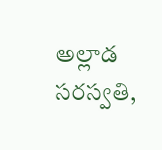అల్లాడ సరస్వతి,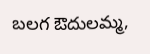బలగ ఔదులమ్మ,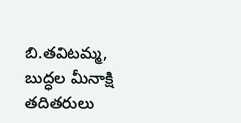బి.తవిటమ్మ, బుద్ధల మీనాక్షి తదితరులు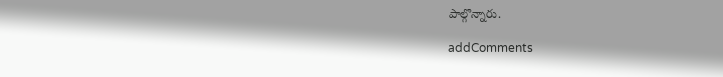పాల్గొన్నారు.

addComments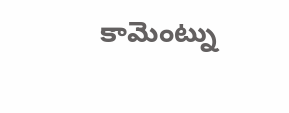కామెంట్ను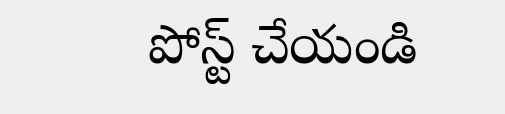పోస్ట్ చేయండి